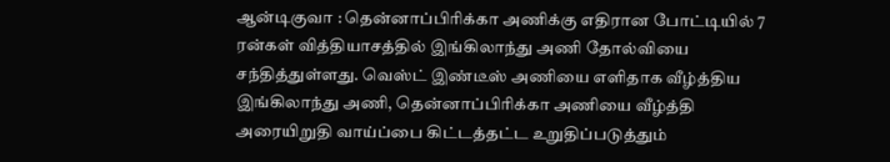ஆன்டிகுவா : தென்னாப்பிரிக்கா அணிக்கு எதிரான போட்டியில் 7 ரன்கள் வித்தியாசத்தில் இங்கிலாந்து அணி தோல்வியை சந்தித்துள்ளது. வெஸ்ட் இண்டீஸ் அணியை எளிதாக வீழ்த்திய இங்கிலாந்து அணி, தென்னாப்பிரிக்கா அணியை வீழ்த்தி அரையிறுதி வாய்ப்பை கிட்டத்தட்ட உறுதிப்படுத்தும்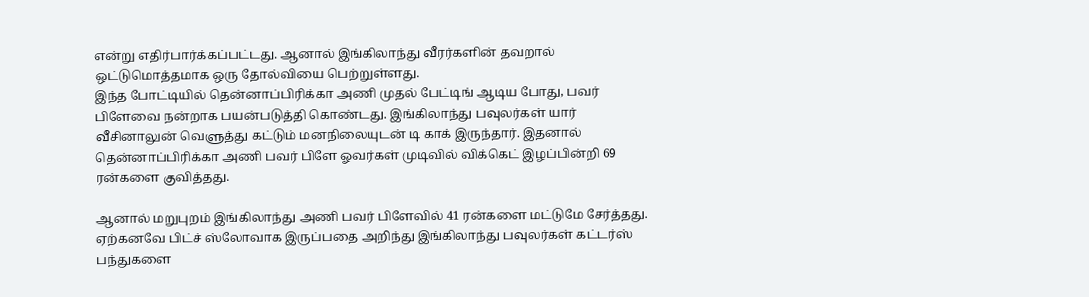என்று எதிர்பார்க்கப்பட்டது. ஆனால் இங்கிலாந்து வீரர்களின் தவறால் ஒட்டுமொத்தமாக ஒரு தோல்வியை பெற்றுள்ளது.
இந்த போட்டியில் தென்னாப்பிரிக்கா அணி முதல் பேட்டிங் ஆடிய போது, பவர் பிளேவை நன்றாக பயன்படுத்தி கொண்டது. இங்கிலாந்து பவுலர்கள் யார் வீசினாலுன் வெளுத்து கட்டும் மனநிலையுடன் டி காக் இருந்தார். இதனால் தென்னாப்பிரிக்கா அணி பவர் பிளே ஓவர்கள் முடிவில் விக்கெட் இழப்பின்றி 69 ரன்களை குவித்தது.

ஆனால் மறுபுறம் இங்கிலாந்து அணி பவர் பிளேவில் 41 ரன்களை மட்டுமே சேர்த்தது. ஏற்கனவே பிட்ச் ஸ்லோவாக இருப்பதை அறிந்து இங்கிலாந்து பவுலர்கள் கட்டர்ஸ் பந்துகளை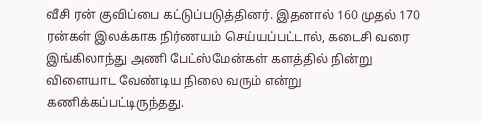வீசி ரன் குவிப்பை கட்டுப்படுத்தினர். இதனால் 160 முதல் 170 ரன்கள் இலக்காக நிர்ணயம் செய்யப்பட்டால், கடைசி வரை இங்கிலாந்து அணி பேட்ஸ்மேன்கள் களத்தில் நின்று விளையாட வேண்டிய நிலை வரும் என்று கணிக்கப்பட்டிருந்தது.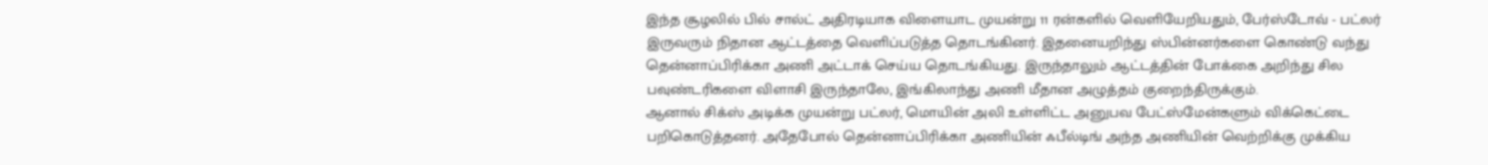இந்த சூழலில் பில் சால்ட் அதிரடியாக விளையாட முயன்று 11 ரன்களில் வெளியேறியதும், பேர்ஸ்டோவ் - பட்லர் இருவரும் நிதான ஆட்டத்தை வெளிப்படுத்த தொடங்கினர். இதனையறிந்து ஸ்பின்னர்களை கொண்டு வந்து தென்னாப்பிரிக்கா அணி அட்டாக் செய்ய தொடங்கியது. இருந்தாலும் ஆட்டத்தின் போக்கை அறிந்து சில பவுண்டரிகளை விளாசி இருந்தாலே, இங்கிலாந்து அணி மீதான அழுத்தம் குறைந்திருக்கும்.
ஆனால் சிக்ஸ் அடிக்க முயன்று பட்லர், மொயின் அலி உள்ளிட்ட அனுபவ பேட்ஸ்மேன்களும் விக்கெட்டை பறிகொடுத்தனர். அதேபோல் தென்னாப்பிரிக்கா அணியின் ஃபீல்டிங் அந்த அணியின் வெற்றிக்கு முக்கிய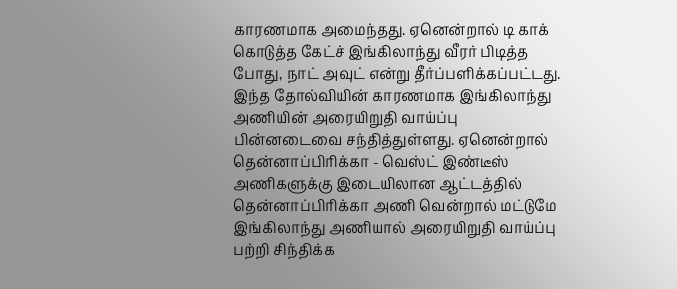காரணமாக அமைந்தது. ஏனென்றால் டி காக் கொடுத்த கேட்ச் இங்கிலாந்து வீரர் பிடித்த போது, நாட் அவுட் என்று தீர்ப்பளிக்கப்பட்டது.
இந்த தோல்வியின் காரணமாக இங்கிலாந்து அணியின் அரையிறுதி வாய்ப்பு பின்னடைவை சந்தித்துள்ளது. ஏனென்றால் தென்னாப்பிரிக்கா - வெஸ்ட் இண்டீஸ் அணிகளுக்கு இடையிலான ஆட்டத்தில் தென்னாப்பிரிக்கா அணி வென்றால் மட்டுமே இங்கிலாந்து அணியால் அரையிறுதி வாய்ப்பு பற்றி சிந்திக்க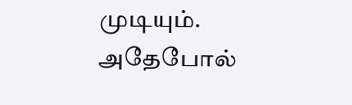முடியும். அதேபோல்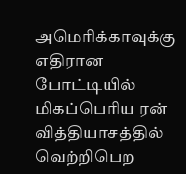அமெரிக்காவுக்கு எதிரான போட்டியில் மிகப்பெரிய ரன் வித்தியாசத்தில் வெற்றிபெற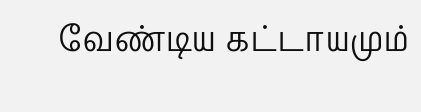வேண்டிய கட்டாயமும்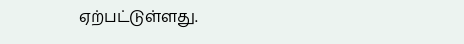ஏற்பட்டுள்ளது.